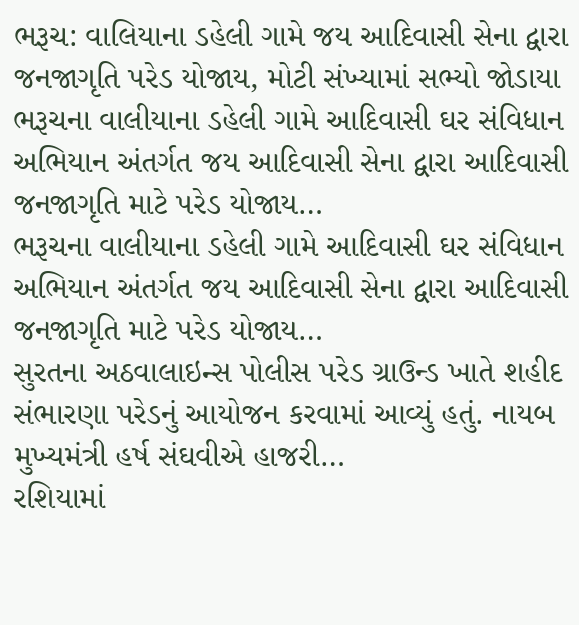ભરૂચ: વાલિયાના ડહેલી ગામે જય આદિવાસી સેના દ્વારા જનજાગૃતિ પરેડ યોજાય, મોટી સંખ્યામાં સભ્યો જોડાયા
ભરૂચના વાલીયાના ડહેલી ગામે આદિવાસી ઘર સંવિધાન અભિયાન અંતર્ગત જય આદિવાસી સેના દ્વારા આદિવાસી જનજાગૃતિ માટે પરેડ યોજાય…
ભરૂચના વાલીયાના ડહેલી ગામે આદિવાસી ઘર સંવિધાન અભિયાન અંતર્ગત જય આદિવાસી સેના દ્વારા આદિવાસી જનજાગૃતિ માટે પરેડ યોજાય…
સુરતના અઠવાલાઇન્સ પોલીસ પરેડ ગ્રાઉન્ડ ખાતે શહીદ સંભારણા પરેડનું આયોજન કરવામાં આવ્યું હતું. નાયબ મુખ્યમંત્રી હર્ષ સંઘવીએ હાજરી…
રશિયામાં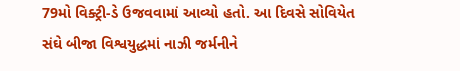79મો વિક્ટ્રી-ડે ઉજવવામાં આવ્યો હતો. આ દિવસે સોવિયેત સંઘે બીજા વિશ્વયુદ્ધમાં નાઝી જર્મનીને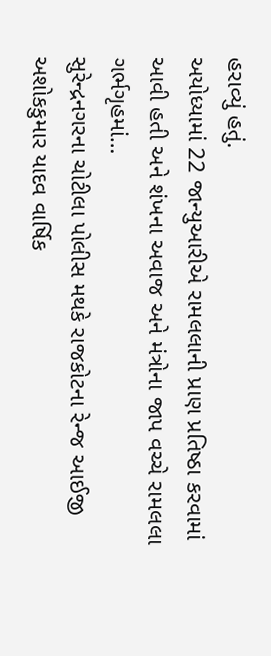હરાવ્યું હતું.
અયોધ્યામાં 22 જાન્યુઆરીએ રામલલાની પ્રાણ પ્રતિષ્ઠા કરવામાં આવી હતી અને શંખના અવાજ અને મંત્રોના જાપ વચ્ચે રામલલા ગર્ભગૃહમાં…
સુરેન્દ્રનગરના ચોટીલા પોલીસ મથકે રાજકોટના રેન્જ આઈજી અશોકકુમાર યાદવ વાર્ષિક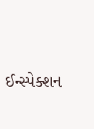ઈન્સ્પેક્શન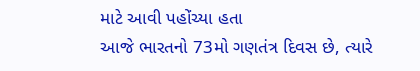માટે આવી પહોંચ્યા હતા
આજે ભારતનો 73મો ગણતંત્ર દિવસ છે, ત્યારે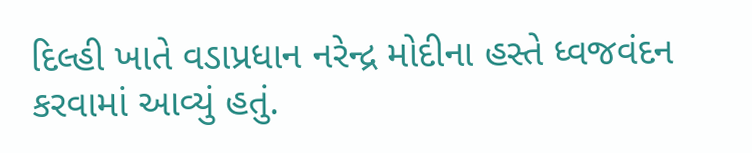દિલ્હી ખાતે વડાપ્રધાન નરેન્દ્ર મોદીના હસ્તે ધ્વજવંદન કરવામાં આવ્યું હતું.